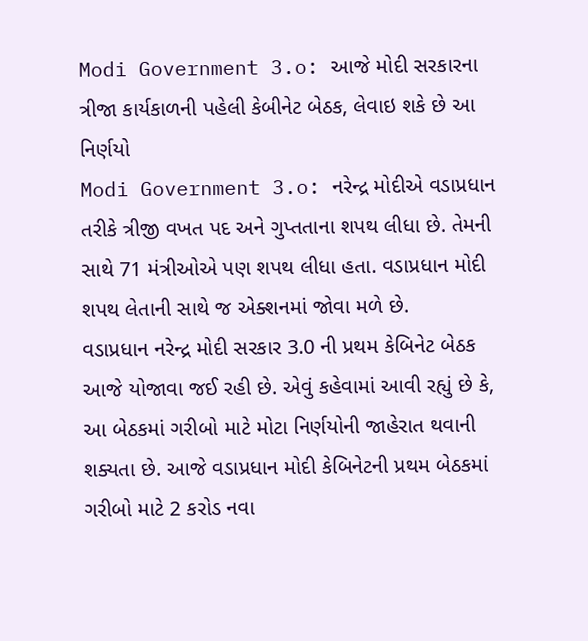Modi Government 3.o: આજે મોદી સરકારના ત્રીજા કાર્યકાળની પહેલી કેબીનેટ બેઠક, લેવાઇ શકે છે આ નિર્ણયો
Modi Government 3.o: નરેન્દ્ર મોદીએ વડાપ્રધાન તરીકે ત્રીજી વખત પદ અને ગુપ્તતાના શપથ લીધા છે. તેમની સાથે 71 મંત્રીઓએ પણ શપથ લીધા હતા. વડાપ્રધાન મોદી શપથ લેતાની સાથે જ એક્શનમાં જોવા મળે છે.
વડાપ્રધાન નરેન્દ્ર મોદી સરકાર 3.0 ની પ્રથમ કેબિનેટ બેઠક આજે યોજાવા જઈ રહી છે. એવું કહેવામાં આવી રહ્યું છે કે, આ બેઠકમાં ગરીબો માટે મોટા નિર્ણયોની જાહેરાત થવાની શક્યતા છે. આજે વડાપ્રધાન મોદી કેબિનેટની પ્રથમ બેઠકમાં ગરીબો માટે 2 કરોડ નવા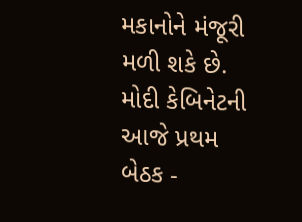મકાનોને મંજૂરી મળી શકે છે.
મોદી કેબિનેટની આજે પ્રથમ બેઠક -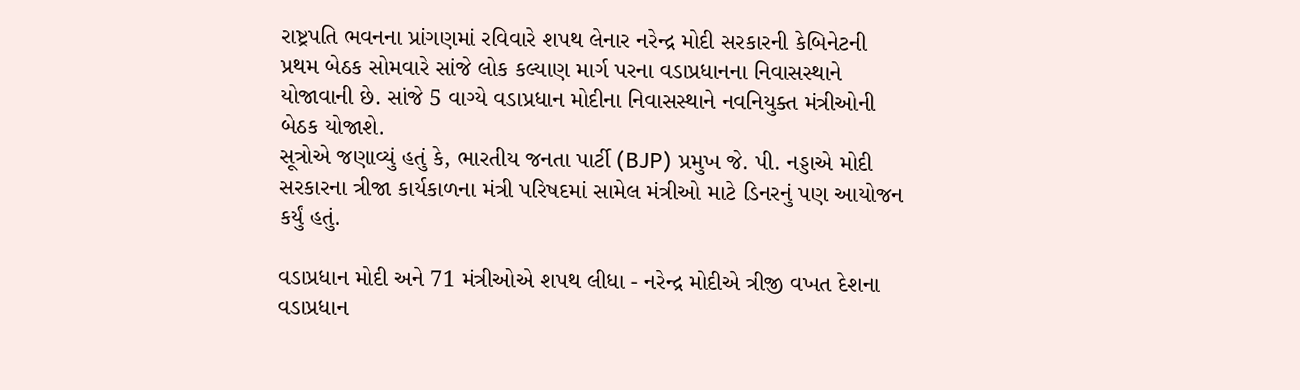રાષ્ટ્રપતિ ભવનના પ્રાંગણમાં રવિવારે શપથ લેનાર નરેન્દ્ર મોદી સરકારની કેબિનેટની પ્રથમ બેઠક સોમવારે સાંજે લોક કલ્યાણ માર્ગ પરના વડાપ્રધાનના નિવાસસ્થાને યોજાવાની છે. સાંજે 5 વાગ્યે વડાપ્રધાન મોદીના નિવાસસ્થાને નવનિયુક્ત મંત્રીઓની બેઠક યોજાશે.
સૂત્રોએ જણાવ્યું હતું કે, ભારતીય જનતા પાર્ટી (BJP) પ્રમુખ જે. પી. નડ્ડાએ મોદી સરકારના ત્રીજા કાર્યકાળના મંત્રી પરિષદમાં સામેલ મંત્રીઓ માટે ડિનરનું પણ આયોજન કર્યું હતું.

વડાપ્રધાન મોદી અને 71 મંત્રીઓએ શપથ લીધા - નરેન્દ્ર મોદીએ ત્રીજી વખત દેશના વડાપ્રધાન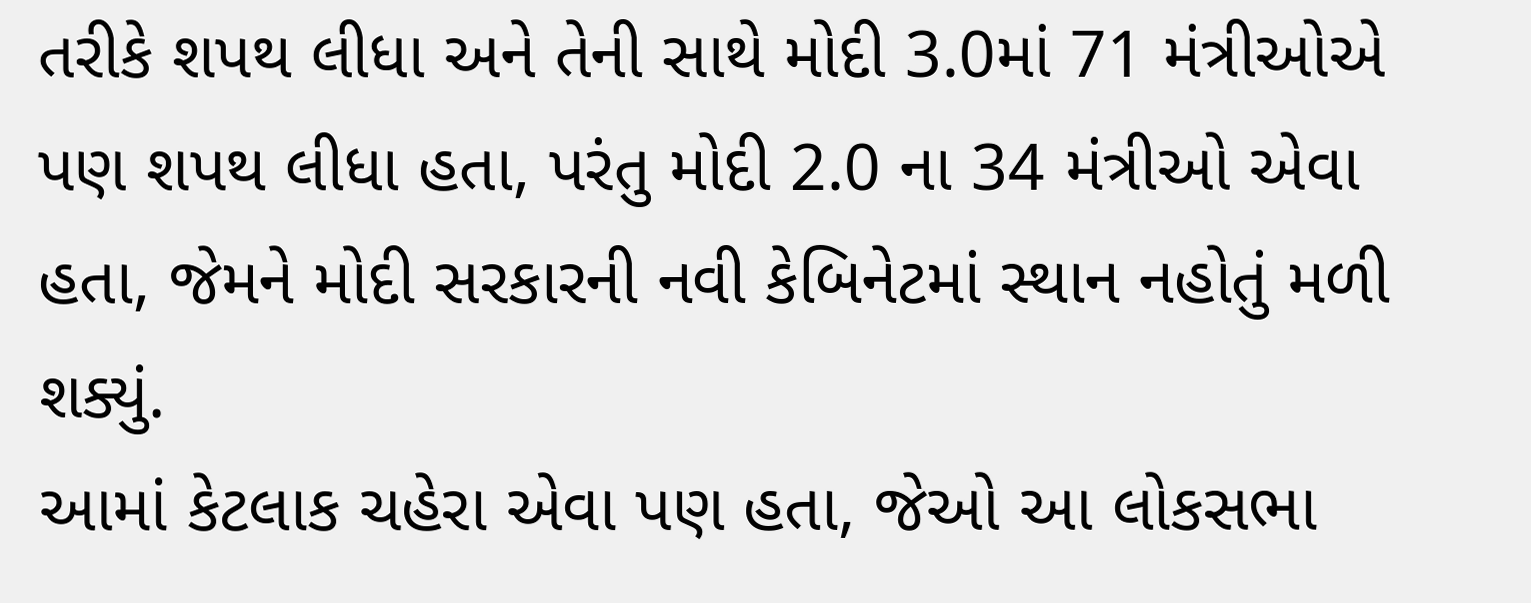તરીકે શપથ લીધા અને તેની સાથે મોદી 3.0માં 71 મંત્રીઓએ પણ શપથ લીધા હતા, પરંતુ મોદી 2.0 ના 34 મંત્રીઓ એવા હતા, જેમને મોદી સરકારની નવી કેબિનેટમાં સ્થાન નહોતું મળી શક્યું.
આમાં કેટલાક ચહેરા એવા પણ હતા, જેઓ આ લોકસભા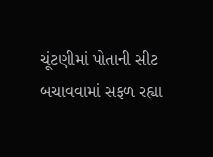ચૂંટણીમાં પોતાની સીટ બચાવવામાં સફળ રહ્યા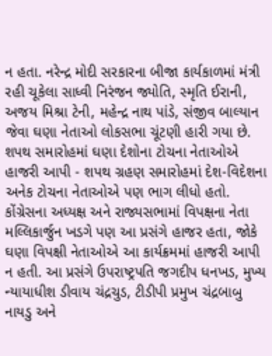ન હતા. નરેન્દ્ર મોદી સરકારના બીજા કાર્યકાળમાં મંત્રી રહી ચૂકેલા સાધ્વી નિરંજન જ્યોતિ, સ્મૃતિ ઈરાની, અજય મિશ્રા ટેની, મહેન્દ્ર નાથ પાંડે, સંજીવ બાલ્યાન જેવા ઘણા નેતાઓ લોકસભા ચૂંટણી હારી ગયા છે.
શપથ સમારોહમાં ઘણા દેશોના ટોચના નેતાઓએ હાજરી આપી - શપથ ગ્રહણ સમારોહમાં દેશ-વિદેશના અનેક ટોચના નેતાઓએ પણ ભાગ લીધો હતો. કોંગ્રેસના અધ્યક્ષ અને રાજ્યસભામાં વિપક્ષના નેતા મલ્લિકાર્જુન ખડગે પણ આ પ્રસંગે હાજર હતા, જોકે ઘણા વિપક્ષી નેતાઓએ આ કાર્યક્રમમાં હાજરી આપી ન હતી. આ પ્રસંગે ઉપરાષ્ટ્રપતિ જગદીપ ધનખડ, મુખ્ય ન્યાયાધીશ ડીવાય ચંદ્રચુડ, ટીડીપી પ્રમુખ ચંદ્રબાબુ નાયડુ અને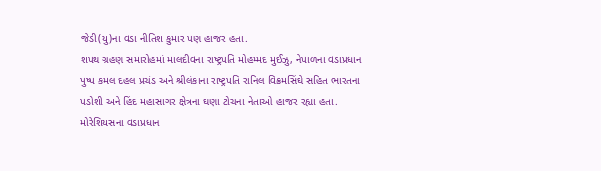જેડી(યુ)ના વડા નીતિશ કુમાર પણ હાજર હતા.
શપથ ગ્રહણ સમારોહમાં માલદીવના રાષ્ટ્રપતિ મોહમ્મદ મુઈઝુ, નેપાળના વડાપ્રધાન પુષ્પ કમલ દહલ પ્રચંડ અને શ્રીલંકાના રાષ્ટ્રપતિ રાનિલ વિક્રમસિંઘે સહિત ભારતના પડોશી અને હિંદ મહાસાગર ક્ષેત્રના ઘણા ટોચના નેતાઓ હાજર રહ્યા હતા.
મોરેશિયસના વડાપ્રધાન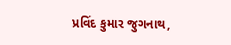પ્રવિંદ કુમાર જુગનાથ,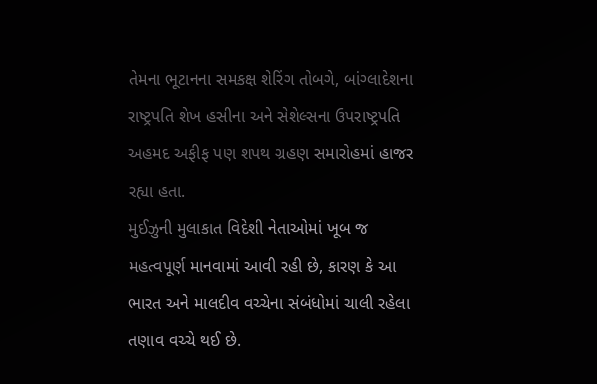તેમના ભૂટાનના સમકક્ષ શેરિંગ તોબગે, બાંગ્લાદેશના રાષ્ટ્રપતિ શેખ હસીના અને સેશેલ્સના ઉપરાષ્ટ્રપતિ અહમદ અફીફ પણ શપથ ગ્રહણ સમારોહમાં હાજર રહ્યા હતા.
મુઈઝુની મુલાકાત વિદેશી નેતાઓમાં ખૂબ જ મહત્વપૂર્ણ માનવામાં આવી રહી છે, કારણ કે આ ભારત અને માલદીવ વચ્ચેના સંબંધોમાં ચાલી રહેલા તણાવ વચ્ચે થઈ છે.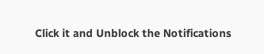Click it and Unblock the Notifications